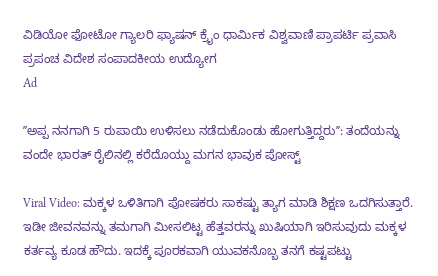ವಿಡಿಯೋ ಫೋಟೋ ಗ್ಯಾಲರಿ ಫ್ಯಾಷನ್ ಕ್ರೈಂ ಧಾರ್ಮಿಕ ವಿಶ್ವವಾಣಿ ಪ್ರಾಪರ್ಟಿ ಪ್ರವಾಸಿ ಪ್ರಪಂಚ ವಿದೇಶ ಸಂಪಾದಕೀಯ ಉದ್ಯೋಗ
Ad

ʼʼಅಪ್ಪ ನನಗಾಗಿ 5 ರುಪಾಯಿ ಉಳಿಸಲು ನಡೆದುಕೊಂಡು ಹೋಗುತ್ತಿದ್ದರುʼʼ: ತಂದೆಯನ್ನು ವಂದೇ ಭಾರತ್ ರೈಲಿನಲ್ಲಿ ಕರೆದೊಯ್ದು ಮಗನ ಭಾವುಕ ಪೋಸ್ಟ್

Viral Video: ಮಕ್ಕಳ ಒಳಿತಿಗಾಗಿ ಪೋಷಕರು ಸಾಕಷ್ಟು ತ್ಯಾಗ ಮಾಡಿ ಶಿಕ್ಷಣ ಒದಗಿಸುತ್ತಾರೆ. ಇಡೀ ಜೀವನವನ್ನು ತಮಗಾಗಿ ಮೀಸಲಿಟ್ಟ ಹೆತ್ತವರನ್ನು ಖುಷಿಯಾಗಿ ಇರಿಸುವುದು ಮಕ್ಕಳ ಕರ್ತವ್ಯ ಕೂಡ ಹೌದು. ಇದಕ್ಕೆ ಪೂರಕವಾಗಿ ಯುವಕನೊಬ್ಬ ತನಗೆ ಕಷ್ಟಪಟ್ಟು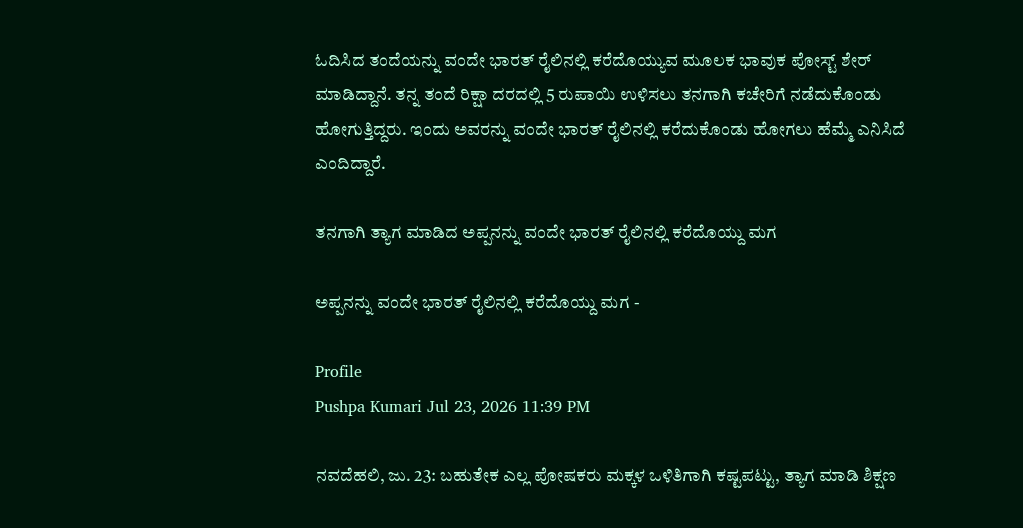ಓದಿಸಿದ ತಂದೆಯನ್ನು ವಂದೇ ಭಾರತ್ ರೈಲಿನಲ್ಲಿ ಕರೆದೊಯ್ಯುವ ಮೂಲಕ ಭಾವುಕ ಪೋಸ್ಟ್ ಶೇರ್ ಮಾಡಿದ್ದಾನೆ. ತನ್ನ ತಂದೆ ರಿಕ್ಷಾ ದರದಲ್ಲಿ 5 ರುಪಾಯಿ ಉಳಿಸಲು ತನಗಾಗಿ ಕಚೇರಿಗೆ ನಡೆದುಕೊಂಡು ಹೋಗುತ್ತಿದ್ದರು. ಇಂದು ಅವರನ್ನು ವಂದೇ ಭಾರತ್ ರೈಲಿನಲ್ಲಿ ಕರೆದುಕೊಂಡು ಹೋಗಲು ಹೆಮ್ಮೆ ಎನಿಸಿದೆ ಎಂದಿದ್ದಾರೆ.

ತನಗಾಗಿ ತ್ಯಾಗ ಮಾಡಿದ ಅಪ್ಪನನ್ನು ವಂದೇ ಭಾರತ್ ರೈಲಿನಲ್ಲಿ ಕರೆದೊಯ್ದು ಮಗ

ಅಪ್ಪನನ್ನು ವಂದೇ ಭಾರತ್ ರೈಲಿನಲ್ಲಿ ಕರೆದೊಯ್ದು ಮಗ -

Profile
Pushpa Kumari Jul 23, 2026 11:39 PM

ನವದೆಹಲಿ, ಜು. 23: ಬಹುತೇಕ ಎಲ್ಲ ಪೋಷಕರು ಮಕ್ಕಳ ಒಳಿತಿಗಾಗಿ ಕಷ್ಟಪಟ್ಟು, ತ್ಯಾಗ ಮಾಡಿ ಶಿಕ್ಷಣ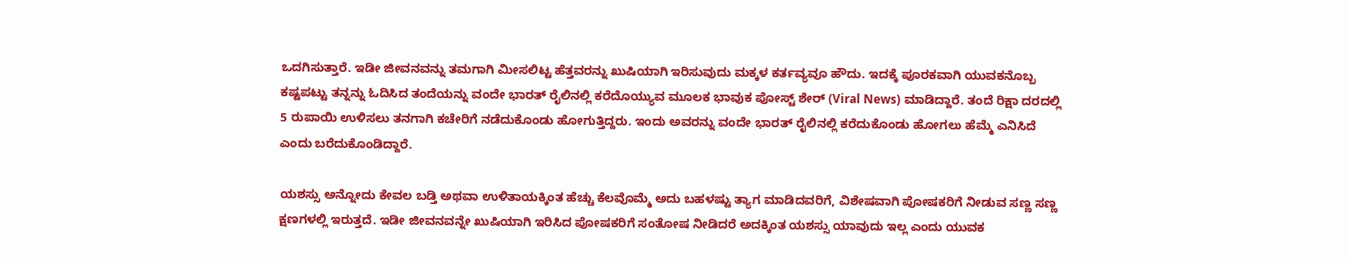ಒದಗಿಸುತ್ತಾರೆ. ಇಡೀ ಜೀವನವನ್ನು ತಮಗಾಗಿ ಮೀಸಲಿಟ್ಟ ಹೆತ್ತವರನ್ನು ಖುಷಿಯಾಗಿ ಇರಿಸುವುದು ಮಕ್ಕಳ ಕರ್ತವ್ಯವೂ ಹೌದು. ಇದಕ್ಕೆ ಪೂರಕವಾಗಿ ಯುವಕನೊಬ್ಬ ಕಷ್ಟಪಟ್ಟು ತನ್ನನ್ನು ಓದಿಸಿದ ತಂದೆಯನ್ನು ವಂದೇ ಭಾರತ್ ರೈಲಿನಲ್ಲಿ ಕರೆದೊಯ್ಯುವ ಮೂಲಕ ಭಾವುಕ ಪೋಸ್ಟ್ ಶೇರ್ (Viral News) ಮಾಡಿದ್ದಾರೆ. ತಂದೆ ರಿಕ್ಷಾ ದರದಲ್ಲಿ 5 ರುಪಾಯಿ ಉಳಿಸಲು ತನಗಾಗಿ ಕಚೇರಿಗೆ ನಡೆದುಕೊಂಡು ಹೋಗುತ್ತಿದ್ದರು. ಇಂದು ಅವರನ್ನು ವಂದೇ ಭಾರತ್ ರೈಲಿನಲ್ಲಿ ಕರೆದುಕೊಂಡು ಹೋಗಲು ಹೆಮ್ಮೆ ಎನಿಸಿದೆ ಎಂದು ಬರೆದುಕೊಂಡಿದ್ದಾರೆ.

ಯಶಸ್ಸು ಅನ್ನೋದು ಕೇವಲ ಬಡ್ತಿ ಅಥವಾ ಉಳಿತಾಯಕ್ಕಿಂತ ಹೆಚ್ಚು ಕೆಲವೊಮ್ಮೆ ಅದು ಬಹಳಷ್ಟು ತ್ಯಾಗ ಮಾಡಿದವರಿಗೆ, ವಿಶೇಷವಾಗಿ ಪೋಷಕರಿಗೆ ನೀಡುವ ಸಣ್ಣ ಸಣ್ಣ ಕ್ಷಣಗಳಲ್ಲಿ ಇರುತ್ತದೆ. ಇಡೀ ಜೀವನವನ್ನೇ ಖುಷಿಯಾಗಿ ಇರಿಸಿದ ಪೋಷಕರಿಗೆ ಸಂತೋಷ ನೀಡಿದರೆ ಅದಕ್ಕಿಂತ ಯಶಸ್ಸು ಯಾವುದು ಇಲ್ಲ ಎಂದು ಯುವಕ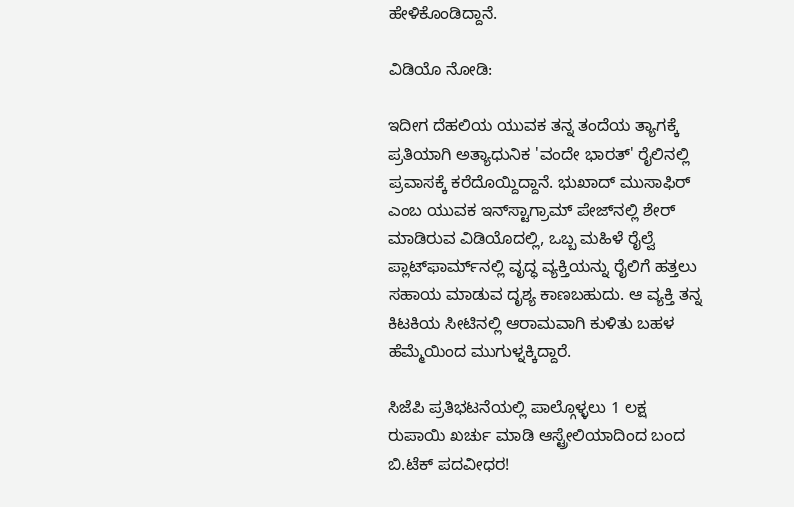ಹೇಳಿಕೊಂಡಿದ್ದಾನೆ‌.

ವಿಡಿಯೊ ನೋಡಿ:

ಇದೀಗ ದೆಹಲಿಯ ಯುವಕ ತನ್ನ ತಂದೆಯ ತ್ಯಾಗಕ್ಕೆ ಪ್ರತಿಯಾಗಿ ಅತ್ಯಾಧುನಿಕ 'ವಂದೇ ಭಾರತ್' ರೈಲಿನಲ್ಲಿ ಪ್ರವಾಸಕ್ಕೆ ಕರೆದೊಯ್ದಿದ್ದಾನೆ. ಭುಖಾದ್ ಮುಸಾಫಿರ್ ಎಂಬ ಯುವಕ ಇನ್‌ಸ್ಟಾಗ್ರಾಮ್ ಪೇಜ್‌ನಲ್ಲಿ ಶೇರ್ ಮಾಡಿರುವ ವಿಡಿಯೊದಲ್ಲಿ, ಒಬ್ಬ ಮಹಿಳೆ ರೈಲ್ವೆ ಪ್ಲಾಟ್‌ಫಾರ್ಮ್‌ನಲ್ಲಿ ವೃದ್ಧ ವ್ಯಕ್ತಿಯನ್ನು ರೈಲಿಗೆ ಹತ್ತಲು ಸಹಾಯ ಮಾಡುವ ದೃಶ್ಯ ಕಾಣಬಹುದು. ಆ ವ್ಯಕ್ತಿ ತನ್ನ ಕಿಟಕಿಯ ಸೀಟಿನಲ್ಲಿ ಆರಾಮವಾಗಿ ಕುಳಿತು ಬಹಳ ಹೆಮ್ಮೆಯಿಂದ ಮುಗುಳ್ನಕ್ಕಿದ್ದಾರೆ.

ಸಿಜೆಪಿ ಪ್ರತಿಭಟನೆಯಲ್ಲಿ ಪಾಲ್ಗೊಳ್ಳಲು 1 ಲಕ್ಷ ರುಪಾಯಿ ಖರ್ಚು ಮಾಡಿ ಆಸ್ಟ್ರೇಲಿಯಾದಿಂದ ಬಂದ ಬಿ.ಟೆಕ್ ಪದವೀಧರ!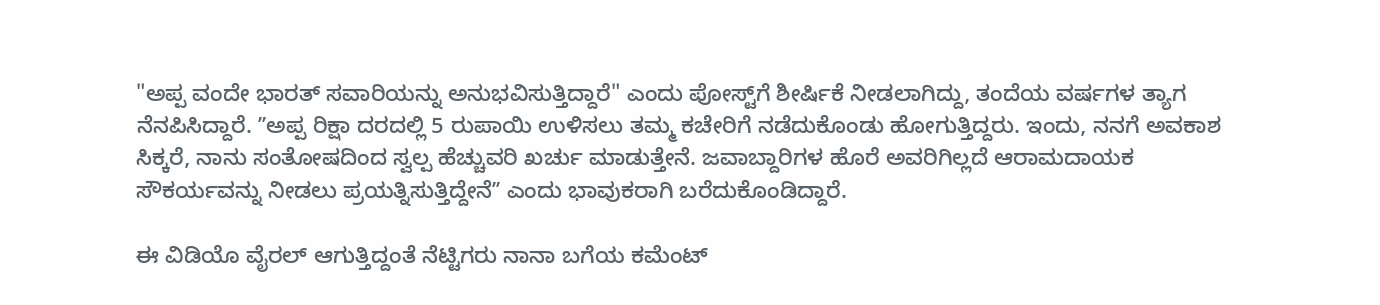"ಅಪ್ಪ ವಂದೇ ಭಾರತ್ ಸವಾರಿಯನ್ನು ಅನುಭವಿಸುತ್ತಿದ್ದಾರೆ" ಎಂದು ಪೋಸ್ಟ್‌ಗೆ ಶೀರ್ಷಿಕೆ ನೀಡಲಾಗಿದ್ದು, ತಂದೆಯ ವರ್ಷಗಳ ತ್ಯಾಗ ನೆನಪಿಸಿದ್ದಾರೆ. ʼʼಅಪ್ಪ ರಿಕ್ಷಾ ದರದಲ್ಲಿ 5 ರುಪಾಯಿ ಉಳಿಸಲು ತಮ್ಮ ಕಚೇರಿಗೆ ನಡೆದುಕೊಂಡು ಹೋಗುತ್ತಿದ್ದರು. ಇಂದು, ನನಗೆ ಅವಕಾಶ ಸಿಕ್ಕರೆ, ನಾನು ಸಂತೋಷದಿಂದ ಸ್ವಲ್ಪ ಹೆಚ್ಚುವರಿ ಖರ್ಚು ಮಾಡುತ್ತೇನೆ. ಜವಾಬ್ದಾರಿಗಳ ಹೊರೆ ಅವರಿಗಿಲ್ಲದೆ ಆರಾಮದಾಯಕ ಸೌಕರ್ಯವನ್ನು ನೀಡಲು ಪ್ರಯತ್ನಿಸುತ್ತಿದ್ದೇನೆʼʼ ಎಂದು ಭಾವುಕರಾಗಿ ಬರೆದುಕೊಂಡಿದ್ದಾರೆ.

ಈ ವಿಡಿಯೊ ವೈರಲ್ ಆಗುತ್ತಿದ್ದಂತೆ ನೆಟ್ಟಿಗರು ನಾನಾ ಬಗೆಯ ಕಮೆಂಟ್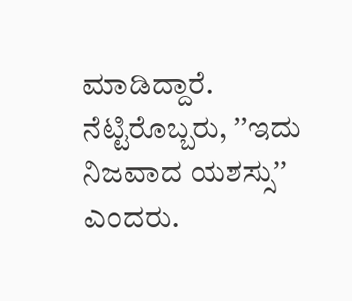ಮಾಡಿದ್ದಾರೆ. ನೆಟ್ಟಿರೊಬ್ಬರು, ʼʼಇದು ನಿಜವಾದ ಯಶಸ್ಸುʼʼ ಎಂದರು.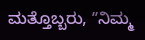ಮತ್ತೊಬ್ಬರು, ʼʼನಿಮ್ಮ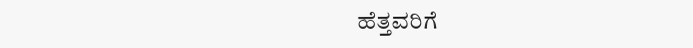ಹೆತ್ತವರಿಗೆ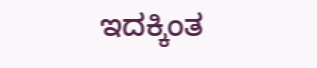ಇದಕ್ಕಿಂತ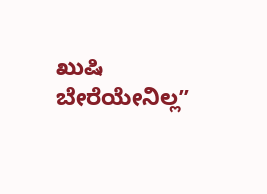ಖುಷಿ ಬೇರೆಯೇನಿಲ್ಲʼʼ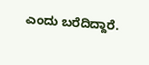ಎಂದು ಬರೆದಿದ್ದಾರೆ.